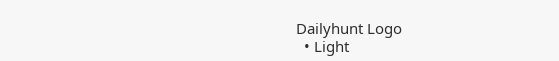Dailyhunt Logo
  • Light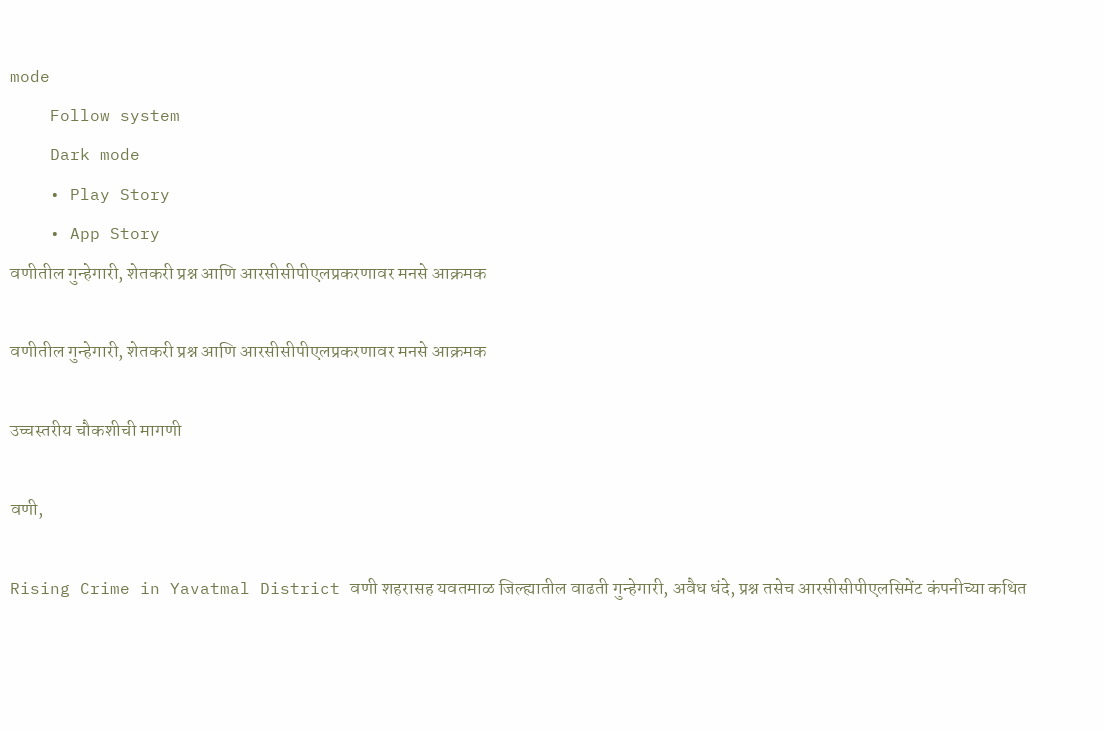mode
    Follow system
    Dark mode
    • Play Story
    • App Story
वणीतील गुन्हेगारी, शेतकरी प्रश्न आणि आरसीसीपीएलप्रकरणावर मनसे आक्रमक

वणीतील गुन्हेगारी, शेतकरी प्रश्न आणि आरसीसीपीएलप्रकरणावर मनसे आक्रमक

उच्चस्तरीय चौकशीची मागणी

वणी,

Rising Crime in Yavatmal District वणी शहरासह यवतमाळ जिल्ह्यातील वाढती गुन्हेगारी, अवैध धंदे, प्रश्न तसेच आरसीसीपीएलसिमेंट कंपनीच्या कथित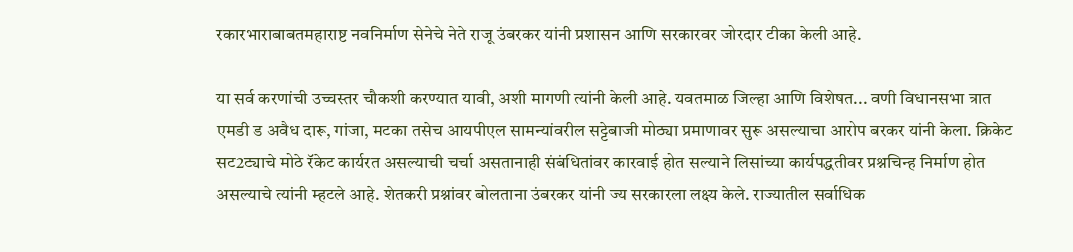रकारभाराबाबतमहाराष्ट नवनिर्माण सेनेचे नेते राजू उंबरकर यांनी प्रशासन आणि सरकारवर जोरदार टीका केली आहे.

या सर्व करणांची उच्चस्तर चौकशी करण्यात यावी, अशी मागणी त्यांनी केली आहे. यवतमाळ जिल्हा आणि विशेषत... वणी विधानसभा त्रात एमडी ड अवैध दारू, गांजा, मटका तसेच आयपीएल सामन्यांवरील सट्टेबाजी मोठ्या प्रमाणावर सुरू असल्याचा आरोप बरकर यांनी केला. क्रिकेट सट2ट्याचे मोठे रॅकेट कार्यरत असल्याची चर्चा असतानाही संबंधितांवर कारवाई होत सल्याने लिसांच्या कार्यपद्धतीवर प्रश्नचिन्ह निर्माण होत असल्याचे त्यांनी म्हटले आहे. शेतकरी प्रश्नांवर बोलताना उंबरकर यांनी ज्य सरकारला लक्ष्य केले. राज्यातील सर्वाधिक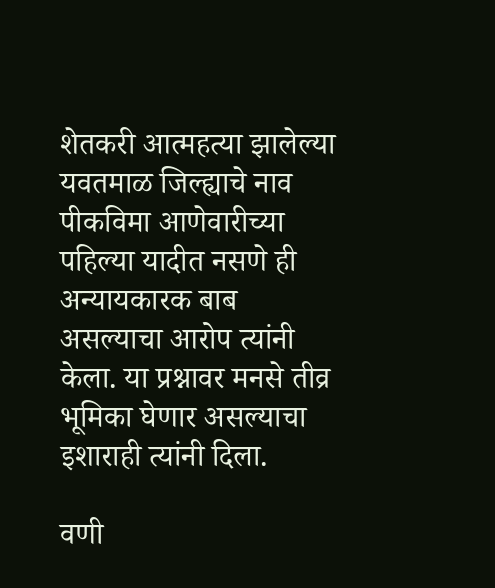शेतकरी आत्महत्या झालेल्या यवतमाळ जिल्ह्याचे नाव पीकविमा आणेवारीच्या पहिल्या यादीत नसणे ही अन्यायकारक बाब असल्याचा आरोप त्यांनी केला. या प्रश्नावर मनसे तीव्र भूमिका घेणार असल्याचा इशाराही त्यांनी दिला.

वणी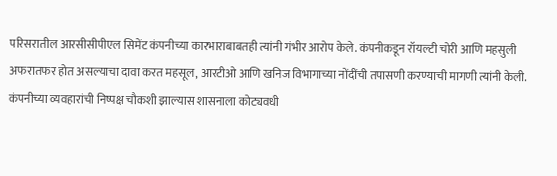परिसरातील आरसीसीपीएल सिमेंट कंपनीच्या कारभाराबाबतही त्यांनी गंभीर आरोप केले. कंपनीकडून रॉयल्टी चोरी आणि महसुली अफरातफर होत असल्याचा दावा करत महसूल, आरटीओ आणि खनिज विभागाच्या नोंदींची तपासणी करण्याची मागणी त्यांनी केली. कंपनीच्या व्यवहारांची निष्पक्ष चौकशी झाल्यास शासनाला कोट्यवधी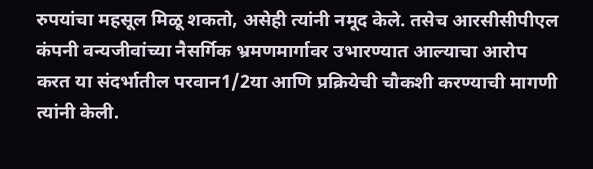रुपयांचा महसूल मिळू शकतो, असेही त्यांनी नमूद केले. तसेच आरसीसीपीएल कंपनी वन्यजीवांच्या नैसर्गिक भ्रमणमार्गावर उभारण्यात आल्याचा आरोप करत या संदर्भातील परवान1/2या आणि प्रक्रियेची चौकशी करण्याची मागणी त्यांनी केली.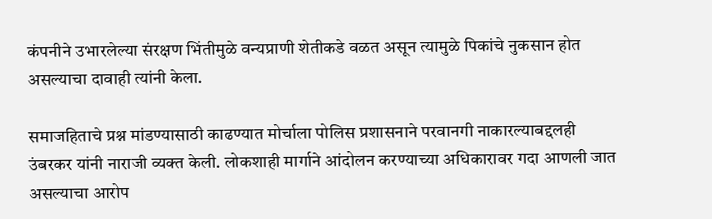कंपनीने उभारलेल्या संरक्षण भिंतीमुळे वन्यप्राणी शेतीकडे वळत असून त्यामुळे पिकांचे नुकसान होत असल्याचा दावाही त्यांनी केला.

समाजहिताचे प्रश्न मांडण्यासाठी काढण्यात मोर्चाला पोलिस प्रशासनाने परवानगी नाकारल्याबद्दलही उंबरकर यांनी नाराजी व्यक्त केली. लोकशाही मार्गाने आंदोलन करण्याच्या अधिकारावर गदा आणली जात असल्याचा आरोप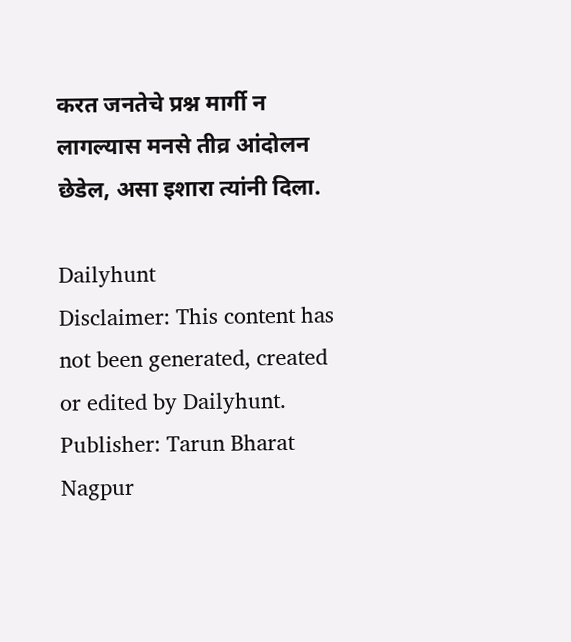करत जनतेचे प्रश्न मार्गी न लागल्यास मनसे तीव्र आंदोलन छेडेल, असा इशारा त्यांनी दिला.

Dailyhunt
Disclaimer: This content has not been generated, created or edited by Dailyhunt. Publisher: Tarun Bharat Nagpur